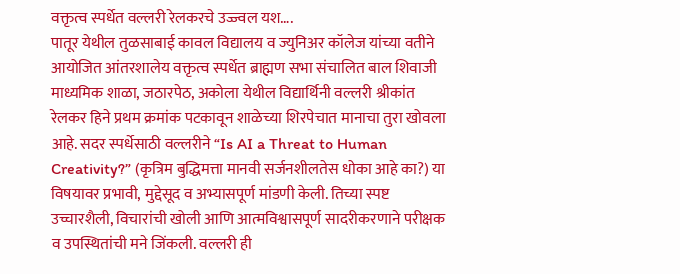वक्तृत्व स्पर्धेत वल्लरी रेलकरचे उज्ज्वल यश….
पातूर येथील तुळसाबाई कावल विद्यालय व ज्युनिअर कॉलेज यांच्या वतीने आयोजित आंतरशालेय वक्तृत्व स्पर्धेत ब्राह्मण सभा संचालित बाल शिवाजी माध्यमिक शाळा, जठारपेठ, अकोला येथील विद्यार्थिनी वल्लरी श्रीकांत रेलकर हिने प्रथम क्रमांक पटकावून शाळेच्या शिरपेचात मानाचा तुरा खोवला आहे. सदर स्पर्धेसाठी वल्लरीने “Is AI a Threat to Human Creativity?” (कृत्रिम बुद्धिमत्ता मानवी सर्जनशीलतेस धोका आहे का?) या विषयावर प्रभावी, मुद्देसूद व अभ्यासपूर्ण मांडणी केली. तिच्या स्पष्ट उच्चारशैली, विचारांची खोली आणि आत्मविश्वासपूर्ण सादरीकरणाने परीक्षक व उपस्थितांची मने जिंकली. वल्लरी ही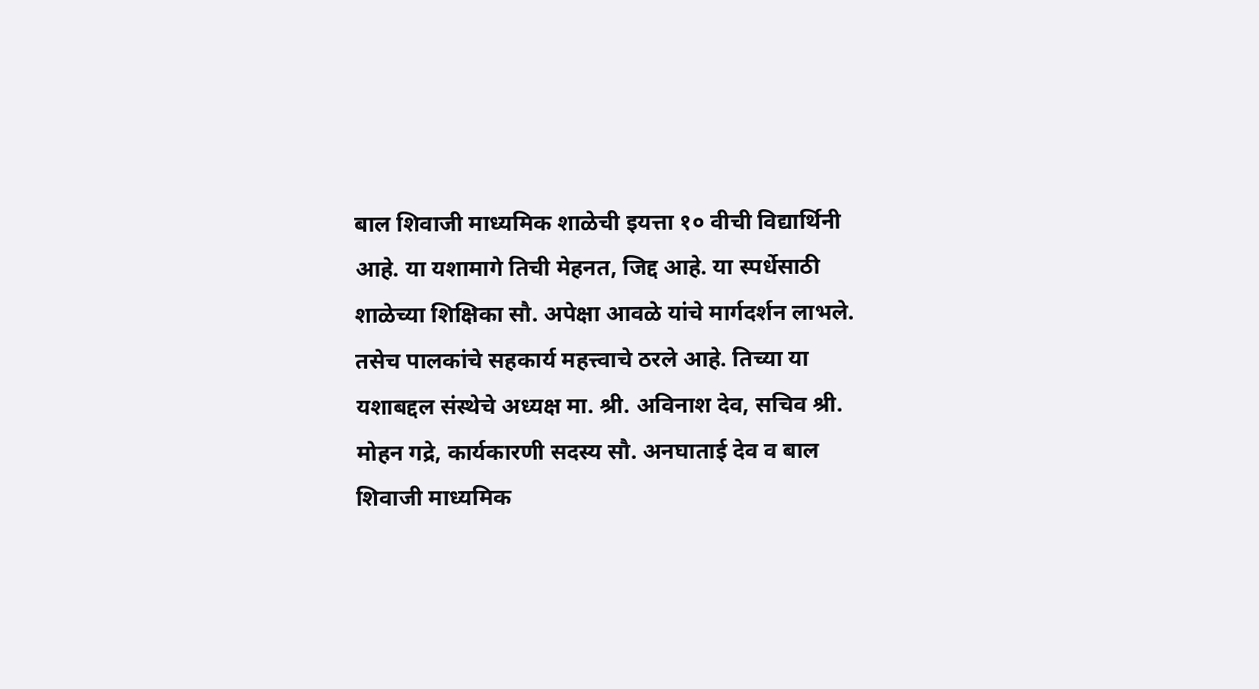बाल शिवाजी माध्यमिक शाळेची इयत्ता १० वीची विद्यार्थिनी आहे. या यशामागे तिची मेहनत, जिद्द आहे. या स्पर्धेसाठी शाळेच्या शिक्षिका सौ. अपेक्षा आवळे यांचे मार्गदर्शन लाभले. तसेच पालकांचे सहकार्य महत्त्वाचे ठरले आहे. तिच्या या यशाबद्दल संस्थेचे अध्यक्ष मा. श्री. अविनाश देव, सचिव श्री. मोहन गद्रे, कार्यकारणी सदस्य सौ. अनघाताई देव व बाल शिवाजी माध्यमिक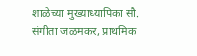शाळेच्या मुख्याध्यापिका सौ. संगीता जळमकर, प्राथमिक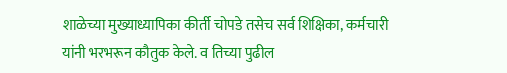शाळेच्या मुख्याध्यापिका कीर्ती चोपडे तसेच सर्व शिक्षिका, कर्मचारी यांनी भरभरून कौतुक केले. व तिच्या पुढील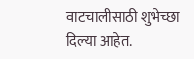वाटचालीसाठी शुभेच्छा दिल्या आहेत.